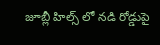జూబ్లీ హిల్స్ లో నడి రోడ్డుపై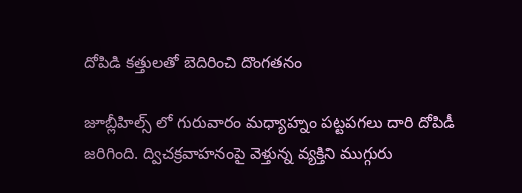దోపిడి కత్తులతో బెదిరించి దొంగతనం

జూబ్లీహిల్స్ లో గురువారం మధ్యాహ్నం పట్టపగలు దారి దోపిడీ జరిగింది. ద్విచక్రవాహనంపై వెళ్తున్న వ్యక్తిని ముగ్గురు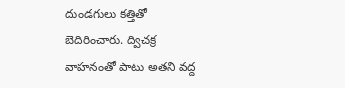దుండగులు కత్తితో బెదిరించారు. ద్విచక్ర వాహనంతో పాటు అతని వద్ద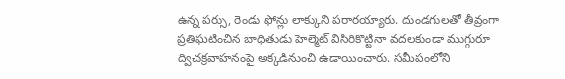ఉన్న పర్సు, రెండు ఫోన్లు లాక్కుని పరారయ్యారు. దుండగులతో తీవ్రంగా ప్రతిఘటించిన బాధితుడు హెల్మెట్ విసిరికొట్టినా వదలకుండా ముగ్గురూ ద్విచక్రవాహనంపై అక్కడినుంచి ఉడాయించారు. సమీపంలోని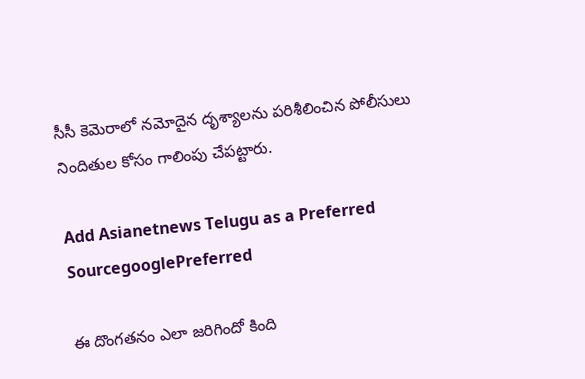సీసీ కెమెరాలో నమోదైన దృశ్యాలను పరిశీలించిన పోలీసులు నిందితుల కోసం గాలింపు చేపట్టారు.

Add Asianetnews Telugu as a Preferred SourcegooglePreferred

ఈ దొంగతనం ఎలా జరిగిందో కింది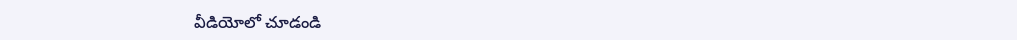వీడియోలో చూడండి